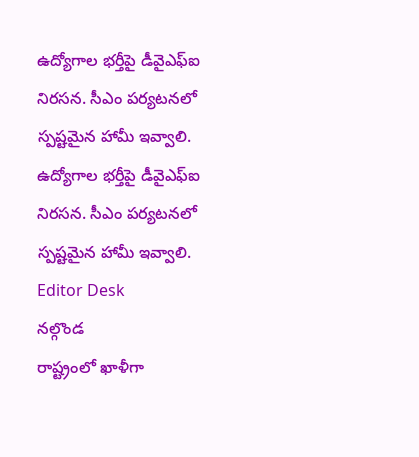ఉద్యోగాల భర్తీపై డీవైఎఫ్ఐ నిరసన. సీఎం పర్యటనలో స్పష్టమైన హామీ ఇవ్వాలి.
ఉద్యోగాల భర్తీపై డీవైఎఫ్ఐ నిరసన. సీఎం పర్యటనలో స్పష్టమైన హామీ ఇవ్వాలి.
Editor Desk
నల్గొండ
రాష్ట్రంలో ఖాళీగా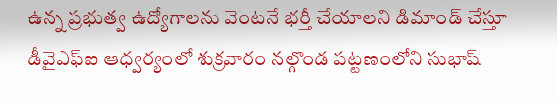ఉన్న ప్రభుత్వ ఉద్యోగాలను వెంటనే భర్తీ చేయాలని డిమాండ్ చేస్తూ డీవైఎఫ్ఐ ఆధ్వర్యంలో శుక్రవారం నల్గొండ పట్టణంలోని సుభాష్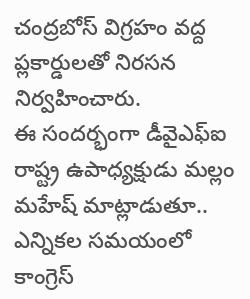చంద్రబోస్ విగ్రహం వద్ద ప్లకార్డులతో నిరసన నిర్వహించారు.
ఈ సందర్భంగా డీవైఎఫ్ఐ రాష్ట్ర ఉపాధ్యక్షుడు మల్లం మహేష్ మాట్లాడుతూ.. ఎన్నికల సమయంలో కాంగ్రెస్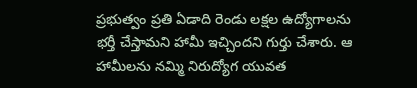ప్రభుత్వం ప్రతి ఏడాది రెండు లక్షల ఉద్యోగాలను భర్తీ చేస్తామని హామీ ఇచ్చిందని గుర్తు చేశారు. ఆ హామీలను నమ్మి నిరుద్యోగ యువత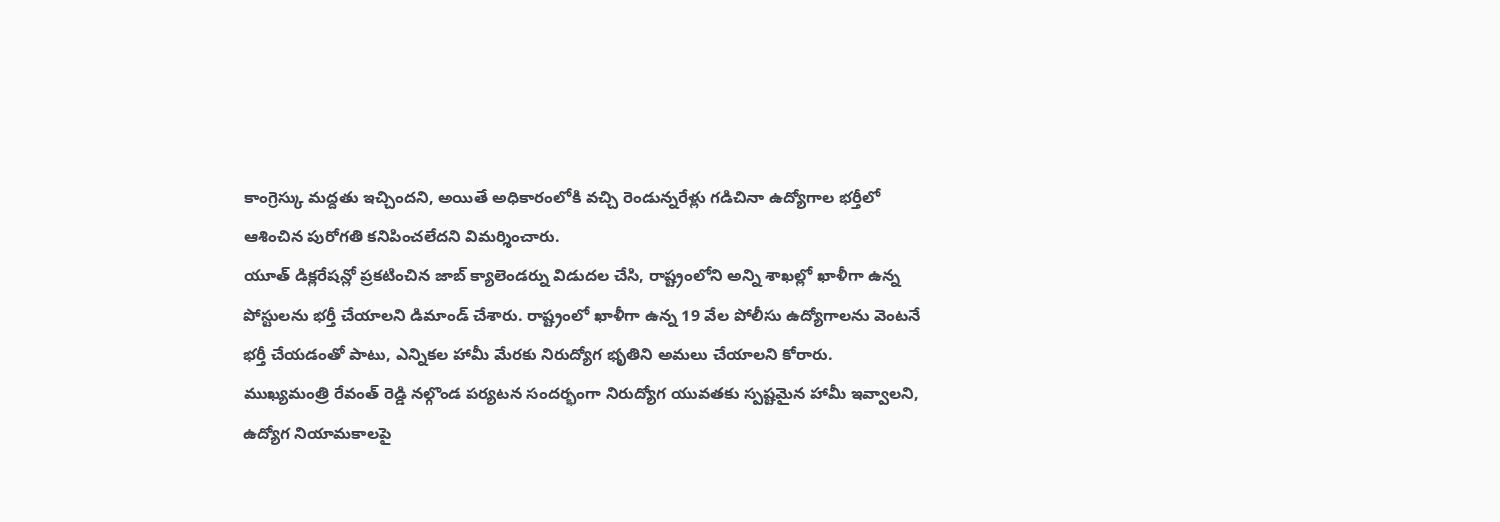కాంగ్రెస్కు మద్దతు ఇచ్చిందని, అయితే అధికారంలోకి వచ్చి రెండున్నరేళ్లు గడిచినా ఉద్యోగాల భర్తీలో ఆశించిన పురోగతి కనిపించలేదని విమర్శించారు.
యూత్ డిక్లరేషన్లో ప్రకటించిన జాబ్ క్యాలెండర్ను విడుదల చేసి, రాష్ట్రంలోని అన్ని శాఖల్లో ఖాళీగా ఉన్న పోస్టులను భర్తీ చేయాలని డిమాండ్ చేశారు. రాష్ట్రంలో ఖాళీగా ఉన్న 19 వేల పోలీసు ఉద్యోగాలను వెంటనే భర్తీ చేయడంతో పాటు, ఎన్నికల హామీ మేరకు నిరుద్యోగ భృతిని అమలు చేయాలని కోరారు.
ముఖ్యమంత్రి రేవంత్ రెడ్డి నల్గొండ పర్యటన సందర్భంగా నిరుద్యోగ యువతకు స్పష్టమైన హామీ ఇవ్వాలని, ఉద్యోగ నియామకాలపై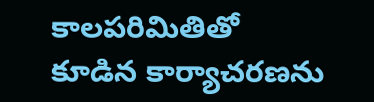కాలపరిమితితో కూడిన కార్యాచరణను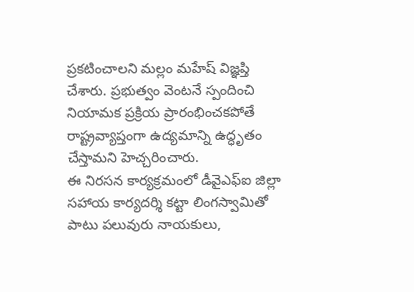ప్రకటించాలని మల్లం మహేష్ విజ్ఞప్తి చేశారు. ప్రభుత్వం వెంటనే స్పందించి నియామక ప్రక్రియ ప్రారంభించకపోతే రాష్ట్రవ్యాప్తంగా ఉద్యమాన్ని ఉద్ధృతం చేస్తామని హెచ్చరించారు.
ఈ నిరసన కార్యక్రమంలో డీవైఎఫ్ఐ జిల్లా సహాయ కార్యదర్శి కట్టా లింగస్వామితో పాటు పలువురు నాయకులు,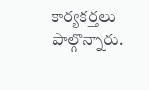కార్యకర్తలు పాల్గొన్నారు.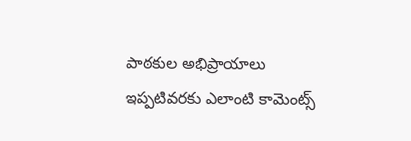పాఠకుల అభిప్రాయాలు
ఇప్పటివరకు ఎలాంటి కామెంట్స్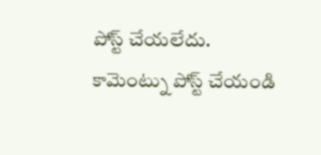పోస్ట్ చేయలేదు.
కామెంట్ను పోస్ట్ చేయండి